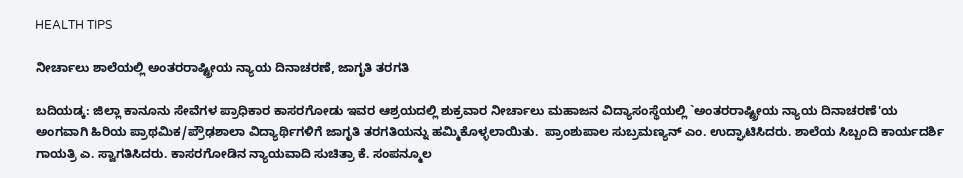HEALTH TIPS

ನೀರ್ಚಾಲು ಶಾಲೆಯಲ್ಲಿ ಅಂತರರಾಷ್ಟ್ರೀಯ ನ್ಯಾಯ ದಿನಾಚರಣೆ, ಜಾಗೃತಿ ತರಗತಿ

ಬದಿಯಡ್ಕ: ಜಿಲ್ಲಾ ಕಾನೂನು ಸೇವೆಗಳ ಪ್ರಾಧಿಕಾರ ಕಾಸರಗೋಡು ಇವರ ಆಶ್ರಯದಲ್ಲಿ ಶುಕ್ರವಾರ ನೀರ್ಚಾಲು ಮಹಾಜನ ವಿದ್ಯಾಸಂಸ್ಥೆಯಲ್ಲಿ `ಅಂತರರಾಷ್ಟ್ರೀಯ ನ್ಯಾಯ ದಿನಾಚರಣೆ'ಯ ಅಂಗವಾಗಿ ಹಿರಿಯ ಪ್ರಾಥಮಿಕ/ಪ್ರೌಢಶಾಲಾ ವಿದ್ಯಾರ್ಥಿಗಳಿಗೆ ಜಾಗೃತಿ ತರಗತಿಯನ್ನು ಹಮ್ಮಿಕೊಳ್ಳಲಾಯಿತು.  ಪ್ರಾಂಶುಪಾಲ ಸುಬ್ರಮಣ್ಯನ್ ಎಂ. ಉದ್ಘಾಟಿಸಿದರು. ಶಾಲೆಯ ಸಿಬ್ಬಂದಿ ಕಾರ್ಯದರ್ಶಿ ಗಾಯತ್ರಿ ಎ. ಸ್ವಾಗತಿಸಿದರು. ಕಾಸರಗೋಡಿನ ನ್ಯಾಯವಾದಿ ಸುಚಿತ್ರಾ ಕೆ. ಸಂಪನ್ಮೂಲ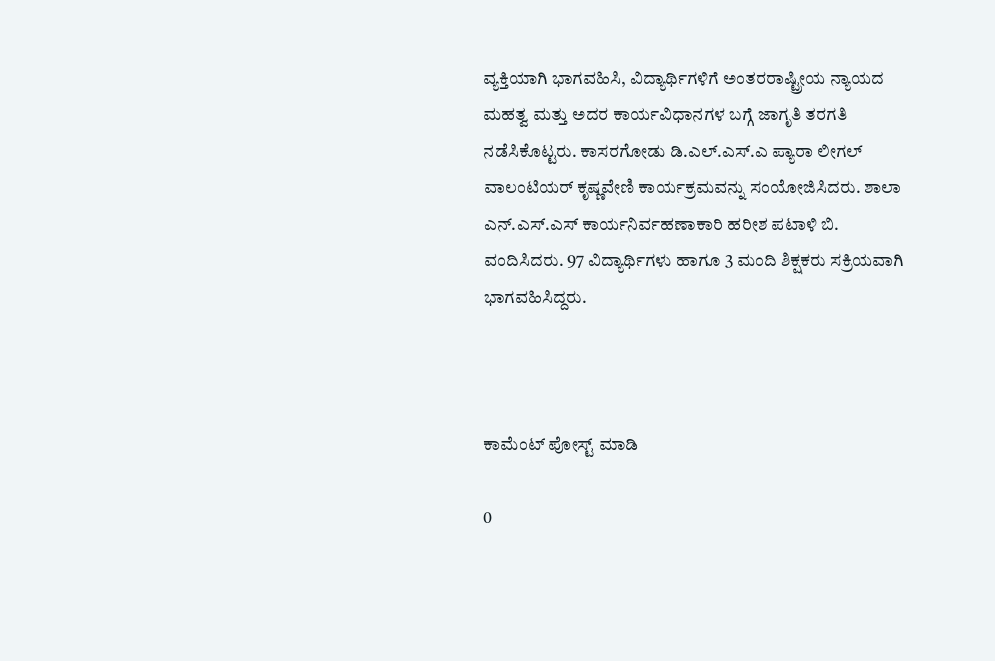ವ್ಯಕ್ತಿಯಾಗಿ ಭಾಗವಹಿಸಿ, ವಿದ್ಯಾರ್ಥಿಗಳಿಗೆ ಅಂತರರಾಷ್ಟ್ರೀಯ ನ್ಯಾಯದ ಮಹತ್ವ ಮತ್ತು ಅದರ ಕಾರ್ಯವಿಧಾನಗಳ ಬಗ್ಗೆ ಜಾಗೃತಿ ತರಗತಿ ನಡೆಸಿಕೊಟ್ಟರು. ಕಾಸರಗೋಡು ಡಿ.ಎಲ್.ಎಸ್.ಎ ಪ್ಯಾರಾ ಲೀಗಲ್ ವಾಲಂಟಿಯರ್ ಕೃಷ್ಣವೇಣಿ ಕಾರ್ಯಕ್ರಮವನ್ನು ಸಂಯೋಜಿಸಿದರು. ಶಾಲಾ ಎನ್.ಎಸ್.ಎಸ್ ಕಾರ್ಯನಿರ್ವಹಣಾಕಾರಿ ಹರೀಶ ಪಟಾಳಿ ಬಿ. ವಂದಿಸಿದರು. 97 ವಿದ್ಯಾರ್ಥಿಗಳು ಹಾಗೂ 3 ಮಂದಿ ಶಿಕ್ಷಕರು ಸಕ್ರಿಯವಾಗಿ ಭಾಗವಹಿಸಿದ್ದರು.



ಕಾಮೆಂಟ್‌‌ ಪೋಸ್ಟ್‌ ಮಾಡಿ

0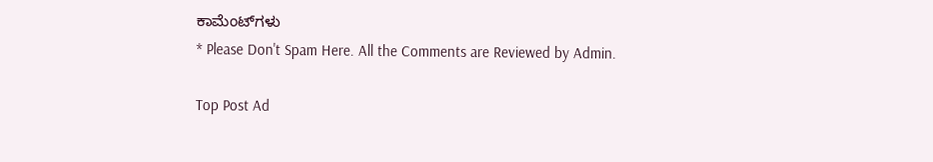ಕಾಮೆಂಟ್‌ಗಳು
* Please Don't Spam Here. All the Comments are Reviewed by Admin.

Top Post Ad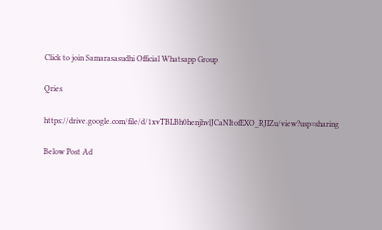Click to join Samarasasudhi Official Whatsapp Group

Qries

https://drive.google.com/file/d/1xvTBLBh0henjhvlJCaNItofEXO_RJIZu/view?usp=sharing

Below Post Ad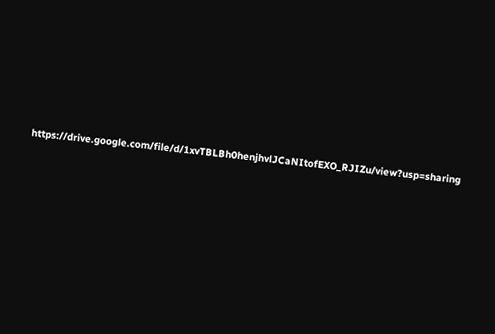https://drive.google.com/file/d/1xvTBLBh0henjhvlJCaNItofEXO_RJIZu/view?usp=sharing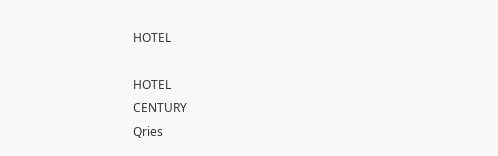HOTEL

HOTEL
CENTURY
Qries